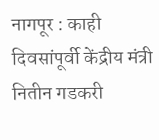नागपूर : काही दिवसांपूर्वी केंद्रीय मंत्री नितीन गडकरी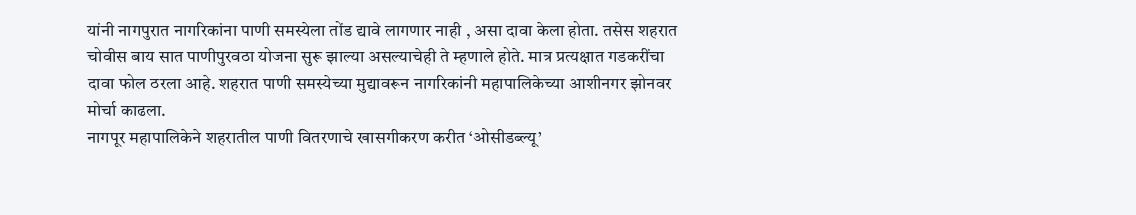यांनी नागपुरात नागरिकांना पाणी समस्येला तोंड द्यावे लागणार नाही , असा दावा केला होता. तसेस शहरात चोवीस बाय सात पाणीपुरवठा योजना सुरू झाल्या असल्याचेही ते म्हणाले होते. मात्र प्रत्यक्षात गडकरींचा दावा फोल ठरला आहे. शहरात पाणी समस्येच्या मुद्यावरून नागरिकांनी महापालिकेच्या आशीनगर झोनवर मोर्चा काढला.
नागपूर महापालिकेने शहरातील पाणी वितरणाचे खासगीकरण करीत ‘ओसीडब्ल्यू’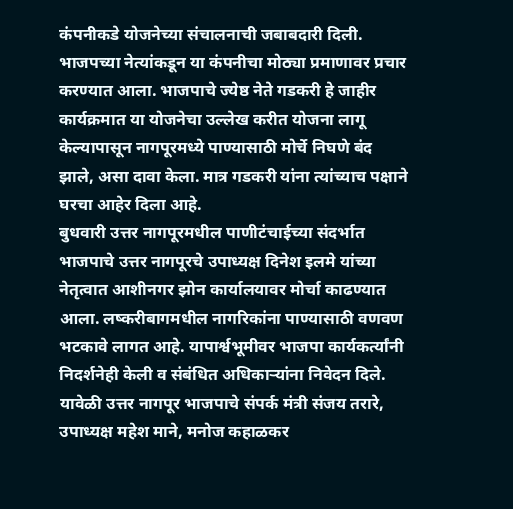कंपनीकडे योजनेच्या संचालनाची जबाबदारी दिली. भाजपच्या नेत्यांकडून या कंपनीचा मोठ्या प्रमाणावर प्रचार करण्यात आला. भाजपाचे ज्येष्ठ नेते गडकरी हे जाहीर कार्यक्रमात या योजनेचा उल्लेख करीत योजना लागू केल्यापासून नागपूरमध्ये पाण्यासाठी मोर्चे निघणे बंद झाले, असा दावा केला. मात्र गडकरी यांना त्यांच्याच पक्षाने घरचा आहेर दिला आहे.
बुधवारी उत्तर नागपूरमधील पाणीटंचाईच्या संदर्भात भाजपाचे उत्तर नागपूरचे उपाध्यक्ष दिनेश इलमे यांच्या नेतृत्वात आशीनगर झोन कार्यालयावर मोर्चा काढण्यात आला. लष्करीबागमधील नागरिकांना पाण्यासाठी वणवण भटकावे लागत आहे. यापार्श्वभूमीवर भाजपा कार्यकर्त्यांनी निदर्शनेही केली व संबंधित अधिकाऱ्यांना निवेदन दिले. यावेळी उत्तर नागपूर भाजपाचे संपर्क मंत्री संजय तरारे, उपाध्यक्ष महेश माने, मनोज कहाळकर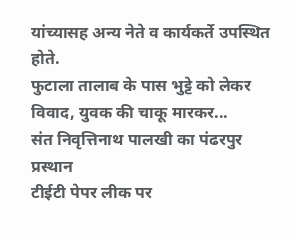यांच्यासह अन्य नेते व कार्यकर्ते उपस्थित होते.
फुटाला तालाब के पास भुट्टे को लेकर विवाद, युवक की चाकू मारकर...
संत निवृत्तिनाथ पालखी का पंढरपुर प्रस्थान
टीईटी पेपर लीक पर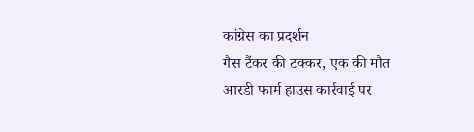कांग्रेस का प्रदर्शन
गैस टैंकर की टक्कर, एक की मौत
आरडी फार्म हाउस कार्रवाई पर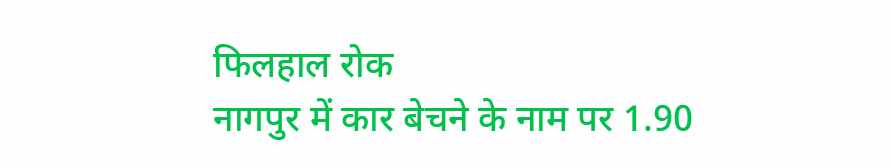फिलहाल रोक
नागपुर में कार बेचने के नाम पर 1.90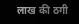लाख की ठगी